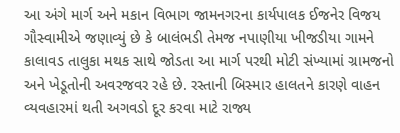આ અંગે માર્ગ અને મકાન વિભાગ જામનગરના કાર્યપાલક ઈજનેર વિજય ગૌસ્વામીએ જણાવ્યું છે કે બાલંભડી તેમજ નપાણીયા ખીજડીયા ગામને કાલાવડ તાલુકા મથક સાથે જોડતા આ માર્ગ પરથી મોટી સંખ્યામાં ગ્રામજનો અને ખેડૂતોની અવરજવર રહે છે. રસ્તાની બિસ્માર હાલતને કારણે વાહન વ્યવહારમાં થતી અગવડો દૂર કરવા માટે રાજ્ય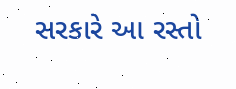સરકારે આ રસ્તો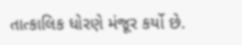તાત્કાલિક ધોરણે મંજૂર કર્યો છે.